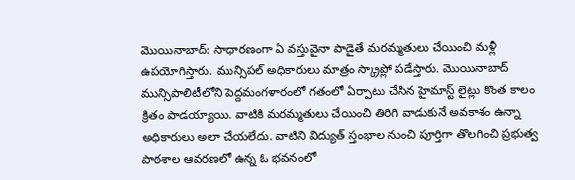మొయినాబాద్: సాధారణంగా ఏ వస్తువైనా పాడైతే మరమ్మతులు చేయించి మళ్లీ ఉపయోగిస్తారు. మున్సిపల్ అధికారులు మాత్రం స్క్రాప్లో పడేస్తారు. మొయినాబాద్ మున్సిపాలిటీలోని పెద్దమంగళారంలో గతంలో ఏర్పాటు చేసిన హైమాస్ట్ లైట్లు కొంత కాలం క్రితం పాడయ్యాయి. వాటికి మరమ్మతులు చేయించి తిరిగి వాడుకునే అవకాశం ఉన్నా అధికారులు అలా చేయలేదు. వాటిని విద్యుత్ స్తంభాల నుంచి పూర్తిగా తొలగించి ప్రభుత్వ పాఠశాల ఆవరణలో ఉన్న ఓ భవనంలో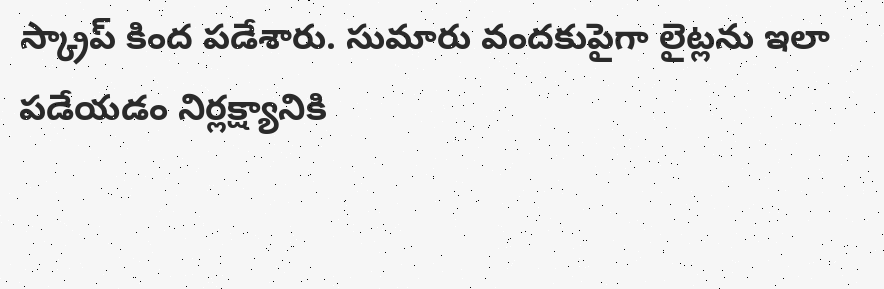స్క్రాప్ కింద పడేశారు. సుమారు వందకుపైగా లైట్లను ఇలా పడేయడం నిర్లక్ష్యానికి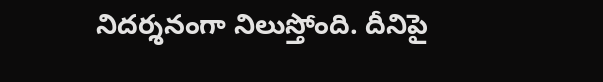నిదర్శనంగా నిలుస్తోంది. దీనిపై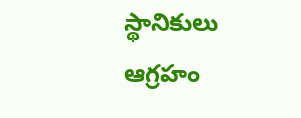స్థానికులు ఆగ్రహం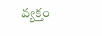వ్యక్తం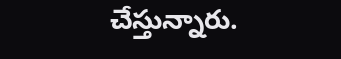చేస్తున్నారు.